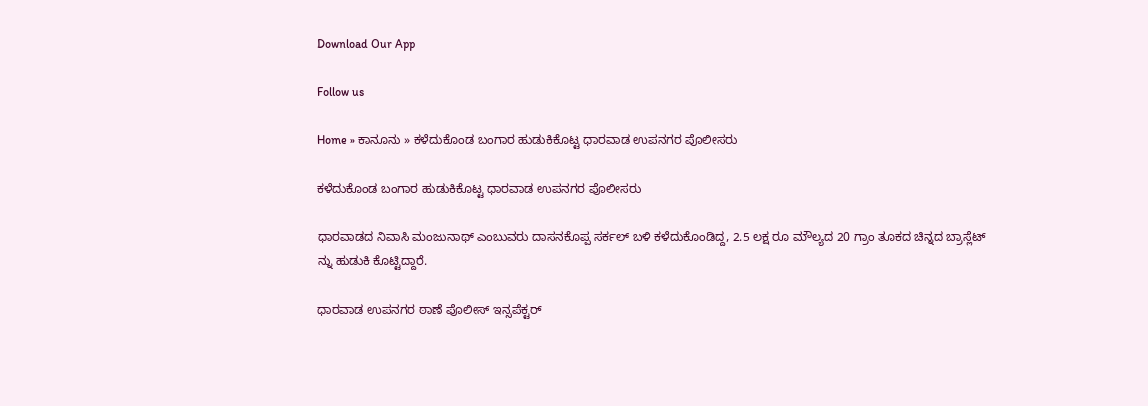Download Our App

Follow us

Home » ಕಾನೂನು » ಕಳೆದುಕೊಂಡ ಬಂಗಾರ ಹುಡುಕಿಕೊಟ್ಟ ಧಾರವಾಡ ಉಪನಗರ ಪೊಲೀಸರು

ಕಳೆದುಕೊಂಡ ಬಂಗಾರ ಹುಡುಕಿಕೊಟ್ಟ ಧಾರವಾಡ ಉಪನಗರ ಪೊಲೀಸರು

ಧಾರವಾಡದ ನಿವಾಸಿ ಮಂಜುನಾಥ್ ಎಂಬುವರು ದಾಸನಕೊಪ್ಪ ಸರ್ಕಲ್ ಬಳಿ ಕಳೆದುಕೊಂಡಿದ್ದ, 2.5 ಲಕ್ಷ ರೂ ಮೌಲ್ಯದ 20 ಗ್ರಾಂ ತೂಕದ ಚಿನ್ನದ ಬ್ರಾಸ್ಲೆಟ್ ನ್ನು ಹುಡುಕಿ ಕೊಟ್ಟಿದ್ದಾರೆ.

ಧಾರವಾಡ ಉಪನಗರ ಠಾಣೆ ಪೊಲೀಸ್ ಇನ್ಸಪೆಕ್ಟರ್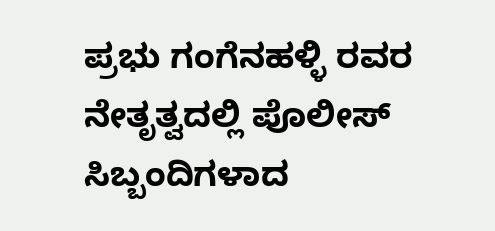ಪ್ರಭು ಗಂಗೆನಹಳ್ಳಿ ರವರ ನೇತೃತ್ವದಲ್ಲಿ ಪೊಲೀಸ್ ಸಿಬ್ಬಂದಿಗಳಾದ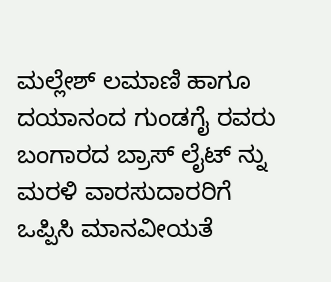ಮಲ್ಲೇಶ್ ಲಮಾಣಿ ಹಾಗೂ ದಯಾನಂದ ಗುಂಡಗೈ ರವರು ಬಂಗಾರದ ಬ್ರಾಸ್ ಲೈಟ್ ನ್ನು ಮರಳಿ ವಾರಸುದಾರರಿಗೆ ಒಪ್ಪಿಸಿ ಮಾನವೀಯತೆ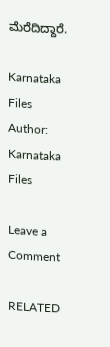ಮೆರೆದಿದ್ದಾರೆ.

Karnataka Files
Author: Karnataka Files

Leave a Comment

RELATED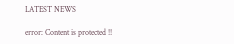LATEST NEWS

error: Content is protected !!